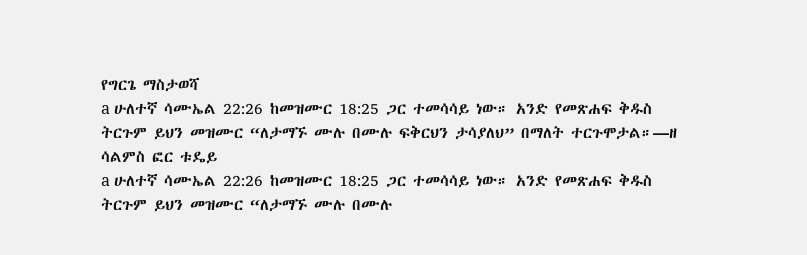የግርጌ ማስታወሻ
a ሁለተኛ ሳሙኤል 22:26 ከመዝሙር 18:25 ጋር ተመሳሳይ ነው። አንድ የመጽሐፍ ቅዱስ ትርጉም ይህን መዝሙር “ለታማኙ ሙሉ በሙሉ ፍቅርህን ታሳያለህ” በማለት ተርጉሞታል።—ዘ ሳልምስ ፎር ቱዴይ
a ሁለተኛ ሳሙኤል 22:26 ከመዝሙር 18:25 ጋር ተመሳሳይ ነው። አንድ የመጽሐፍ ቅዱስ ትርጉም ይህን መዝሙር “ለታማኙ ሙሉ በሙሉ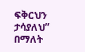ፍቅርህን ታሳያለህ” በማለት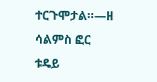ተርጉሞታል።—ዘ ሳልምስ ፎር ቱዴይ